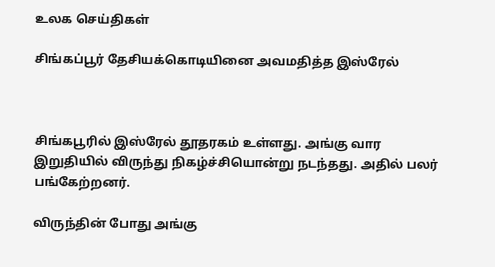உலக செய்திகள்

சிங்கப்பூர் தேசியக்கொடியினை அவமதித்த இஸ்ரேல்



சிங்கபூரில் இஸ்ரேல் தூதரகம் உள்ளது. அங்கு வார இறுதியில் விருந்து நிகழ்ச்சியொன்று நடந்தது. அதில் பலர் பங்கேற்றனர்.

விருந்தின் போது அங்கு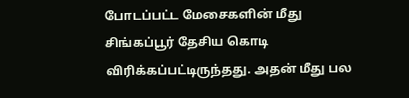போடப்பட்ட மேசைகளின் மீது சிங்கப்பூர் தேசிய கொடி விரிக்கப்பட்டிருந்தது. அதன் மீது பல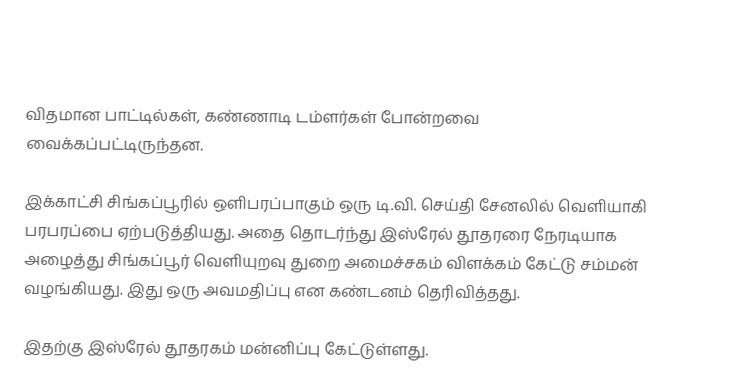விதமான பாட்டில்கள், கண்ணாடி டம்ளர்கள் போன்றவை வைக்கப்பட்டிருந்தன.

இக்காட்சி சிங்கப்பூரில் ஒளிபரப்பாகும் ஒரு டி.வி. செய்தி சேனலில் வெளியாகி பரபரப்பை ஏற்படுத்தியது. அதை தொடர்ந்து இஸ்ரேல் தூதரரை நேரடியாக அழைத்து சிங்கப்பூர் வெளியுறவு துறை அமைச்சகம் விளக்கம் கேட்டு சம்மன் வழங்கியது. இது ஒரு அவமதிப்பு என கண்டனம் தெரிவித்தது.

இதற்கு இஸ்ரேல் தூதரகம் மன்னிப்பு கேட்டுள்ளது.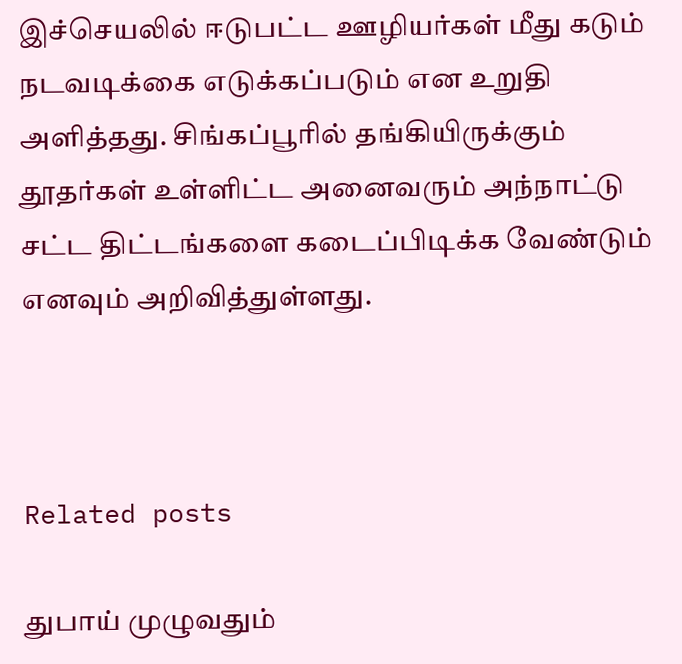இச்செயலில் ஈடுபட்ட ஊழியர்கள் மீது கடும் நடவடிக்கை எடுக்கப்படும் என உறுதி அளித்தது. சிங்கப்பூரில் தங்கியிருக்கும் தூதர்கள் உள்ளிட்ட அனைவரும் அந்நாட்டு சட்ட திட்டங்களை கடைப்பிடிக்க வேண்டும் எனவும் அறிவித்துள்ளது.



Related posts

துபாய் முழுவதும்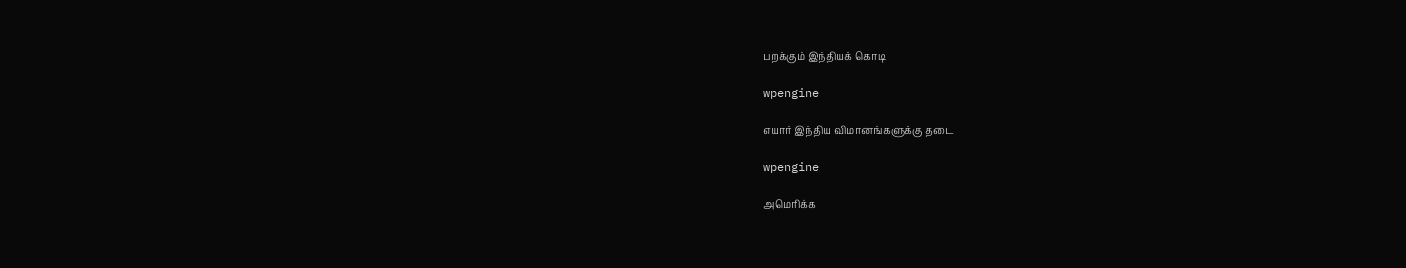பறக்கும் இந்தியக் கொடி

wpengine

எயார் இந்திய விமானங்களுக்கு தடை

wpengine

அமெரிக்க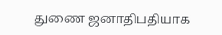துணை ஜனாதிபதியாக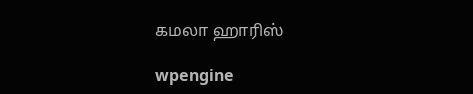கமலா ஹாரிஸ்

wpengine